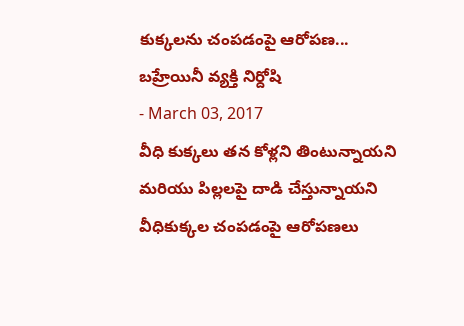కుక్కలను చంపడంపై ఆరోపణ... బహ్రేయినీ వ్యక్తి నిర్దోషి
- March 03, 2017
వీధి కుక్కలు తన కోళ్లని తింటున్నాయని మరియు పిల్లలపై దాడి చేస్తున్నాయని వీధికుక్కల చంపడంపై ఆరోపణలు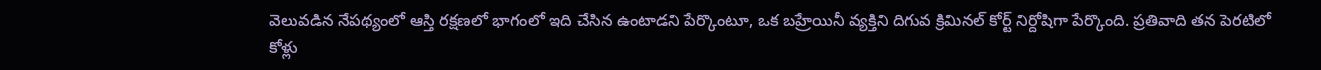వెలువడిన నేపథ్యంలో ఆస్తి రక్షణలో భాగంలో ఇది చేసిన ఉంటాడని పేర్కొంటూ, ఒక బహ్రేయినీ వ్యక్తిని దిగువ క్రిమినల్ కోర్ట్ నిర్దోషిగా పేర్కొంది. ప్రతివాది తన పెరటిలో కోళ్లు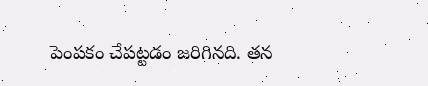పెంపకం చేపట్టడం జరిగినది. తన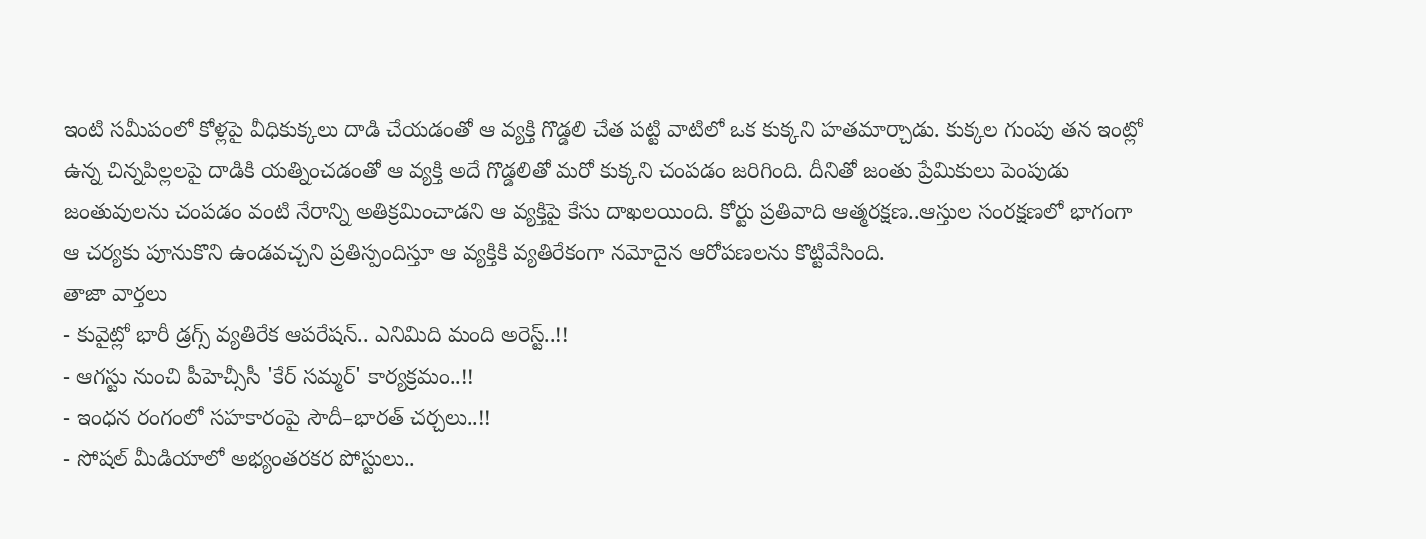ఇంటి సమీపంలో కోళ్లపై వీధికుక్కలు దాడి చేయడంతో ఆ వ్యక్తి గొడ్డలి చేత పట్టి వాటిలో ఒక కుక్కని హతమార్చాడు. కుక్కల గుంపు తన ఇంట్లో ఉన్న చిన్నపిల్లలపై దాడికి యత్నించడంతో ఆ వ్యక్తి అదే గొడ్డలితో మరో కుక్కని చంపడం జరిగింది. దీనితో జంతు ప్రేమికులు పెంపుడు జంతువులను చంపడం వంటి నేరాన్ని అతిక్రమించాడని ఆ వ్యక్తిపై కేసు దాఖలయింది. కోర్టు ప్రతివాది ఆత్మరక్షణ..ఆస్తుల సంరక్షణలో భాగంగా ఆ చర్యకు పూనుకొని ఉండవచ్చని ప్రతిస్పందిస్తూ ఆ వ్యక్తికి వ్యతిరేకంగా నమోదైన ఆరోపణలను కొట్టివేసింది.
తాజా వార్తలు
- కువైట్లో భారీ డ్రగ్స్ వ్యతిరేక ఆపరేషన్.. ఎనిమిది మంది అరెస్ట్..!!
- ఆగస్టు నుంచి పీహెచ్సీసీ 'కేర్ సమ్మర్' కార్యక్రమం..!!
- ఇంధన రంగంలో సహకారంపై సౌదీ–భారత్ చర్చలు..!!
- సోషల్ మీడియాలో అభ్యంతరకర పోస్టులు..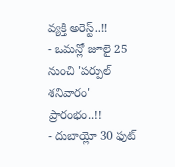వ్యక్తి అరెస్ట్..!!
- ఒమన్లో జూలై 25 నుంచి 'పర్పుల్ శనివారం' ప్రారంభం..!!
- దుబాయ్లో 30 ఫుట్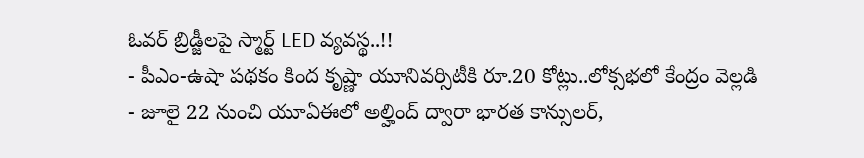ఓవర్ బ్రిడ్జీలపై స్మార్ట్ LED వ్యవస్థ..!!
- పీఎం-ఉషా పథకం కింద కృష్ణా యూనివర్సిటీకి రూ.20 కోట్లు..లోక్సభలో కేంద్రం వెల్లడి
- జూలై 22 నుంచి యూఏఈలో అల్హింద్ ద్వారా భారత కాన్సులర్,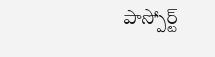పాస్పోర్ట్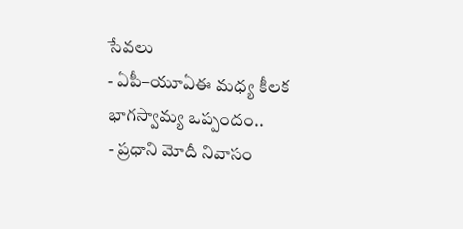సేవలు
- ఏపీ–యూఏఈ మధ్య కీలక భాగస్వామ్య ఒప్పందం..
- ప్రధాని మోదీ నివాసం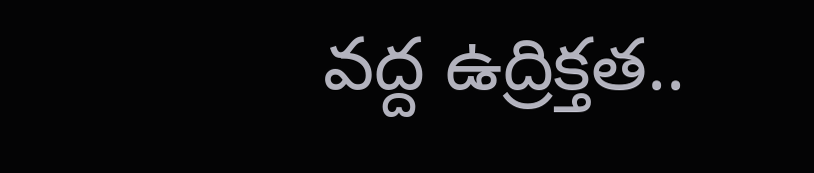వద్ద ఉద్రిక్తత..